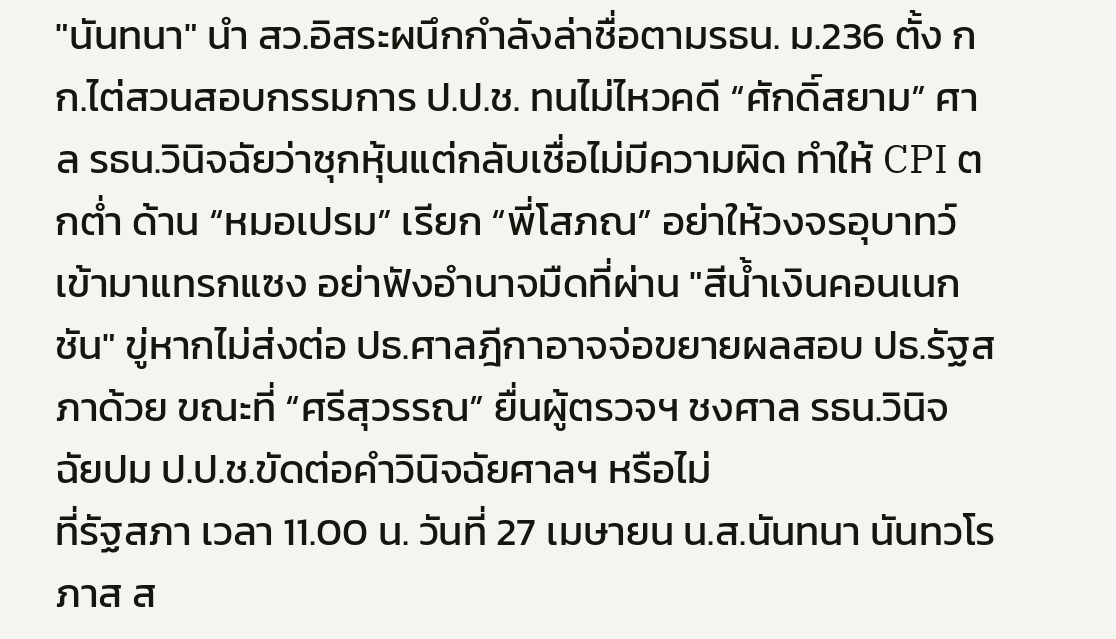"นันทนา" นำ สว.อิสระผนึกกำลังล่าชื่อตามรธน. ม.236 ตั้ง กก.ไต่สวนสอบกรรมการ ป.ป.ช. ทนไม่ไหวคดี “ศักดิ์สยาม” ศาล รธน.วินิจฉัยว่าซุกหุ้นแต่กลับเชื่อไม่มีความผิด ทำให้ CPI ตกต่ำ ด้าน “หมอเปรม” เรียก “พี่โสภณ” อย่าให้วงจรอุบาทว์เข้ามาแทรกแซง อย่าฟังอำนาจมืดที่ผ่าน "สีน้ำเงินคอนเนกชัน" ขู่หากไม่ส่งต่อ ปธ.ศาลฎีกาอาจจ่อขยายผลสอบ ปธ.รัฐสภาด้วย ขณะที่ “ศรีสุวรรณ” ยื่นผู้ตรวจฯ ชงศาล รธน.วินิจฉัยปม ป.ป.ช.ขัดต่อคำวินิจฉัยศาลฯ หรือไม่
ที่รัฐสภา เวลา 11.00 น. วันที่ 27 เมษายน น.ส.นันทนา นันทวโรภาส ส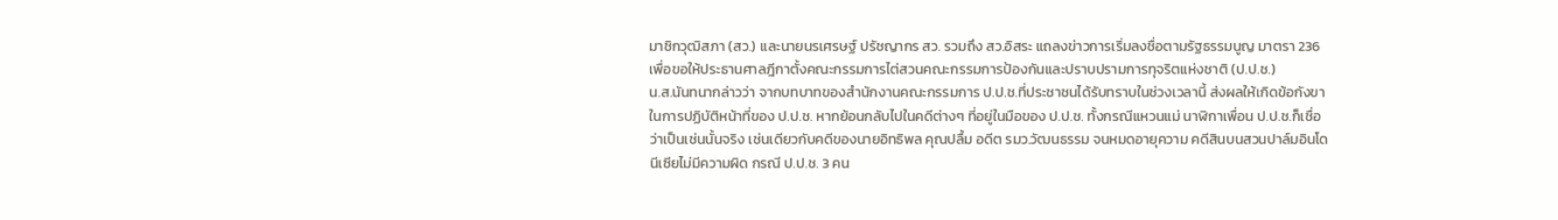มาชิกวุฒิสภา (สว.) และนายนรเศรษฐ์ ปรัชญากร สว. รวมถึง สว.อิสระ แถลงข่าวการเริ่มลงชื่อตามรัฐธรรมนูญ มาตรา 236 เพื่อขอให้ประธานศาลฎีกาตั้งคณะกรรมการไต่สวนคณะกรรมการป้องกันและปราบปรามการทุจริตแห่งชาติ (ป.ป.ช.)
น.ส.นันทนากล่าวว่า จากบทบาทของสำนักงานคณะกรรมการ ป.ป.ช.ที่ประชาชนได้รับทราบในช่วงเวลานี้ ส่งผลให้เกิดข้อกังขาในการปฏิบัติหน้าที่ของ ป.ป.ช. หากย้อนกลับไปในคดีต่างๆ ที่อยู่ในมือของ ป.ป.ช. ทั้งกรณีแหวนแม่ นาฬิกาเพื่อน ป.ป.ช.ก็เชื่อว่าเป็นเช่นนั้นจริง เช่นเดียวกับคดีของนายอิทธิพล คุณปลื้ม อดีต รมว.วัฒนธรรม จนหมดอายุความ คดีสินบนสวนปาล์มอินโดนีเซียไม่มีความผิด กรณี ป.ป.ช. 3 คน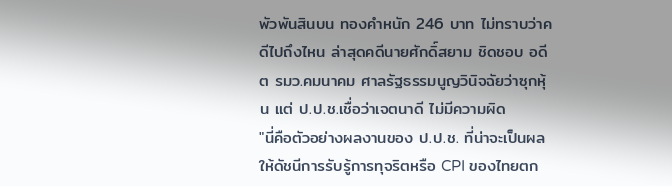พัวพันสินบน ทองคำหนัก 246 บาท ไม่ทราบว่าคดีไปถึงไหน ล่าสุดคดีนายศักดิ์สยาม ชิดชอบ อดีต รมว.คมนาคม ศาลรัฐธรรมนูญวินิจฉัยว่าซุกหุ้น แต่ ป.ป.ช.เชื่อว่าเจตนาดี ไม่มีความผิด
"นี่คือตัวอย่างผลงานของ ป.ป.ช. ที่น่าจะเป็นผลให้ดัชนีการรับรู้การทุจริตหรือ CPI ของไทยตก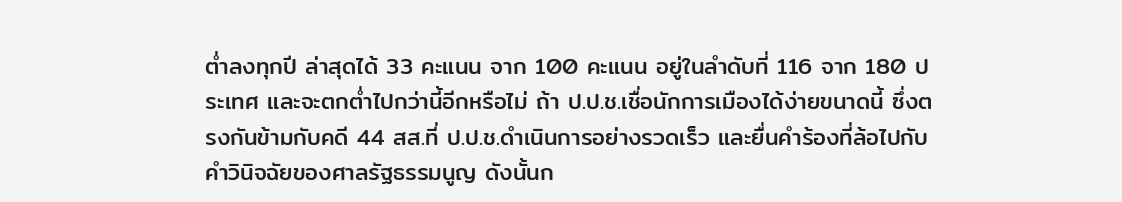ต่ำลงทุกปี ล่าสุดได้ 33 คะแนน จาก 100 คะแนน อยู่ในลำดับที่ 116 จาก 180 ประเทศ และจะตกต่ำไปกว่านี้อีกหรือไม่ ถ้า ป.ป.ช.เชื่อนักการเมืองได้ง่ายขนาดนี้ ซึ่งตรงกันข้ามกับคดี 44 สส.ที่ ป.ป.ช.ดำเนินการอย่างรวดเร็ว และยื่นคำร้องที่ล้อไปกับคำวินิจฉัยของศาลรัฐธรรมนูญ ดังนั้นก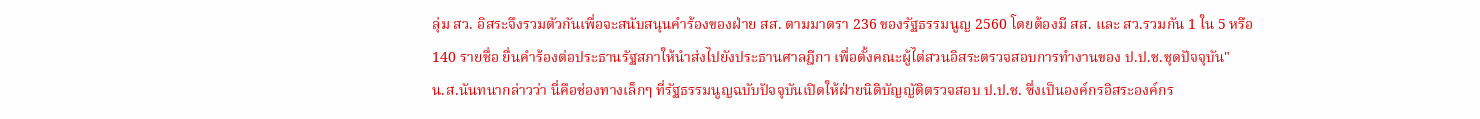ลุ่ม สว. อิสระจึงรวมตัวกันเพื่อจะสนับสนุนคำร้องของฝ่าย สส. ตามมาตรา 236 ของรัฐธรรมนูญ 2560 โดยต้องมี สส. และ สว.รวมกัน 1 ใน 5 หรือ 140 รายชื่อ ยื่นคำร้องต่อประธานรัฐสภาให้นำส่งไปยังประธานศาลฎีกา เพื่อตั้งคณะผู้ไต่สวนอิสระตรวจสอบการทำงานของ ป.ป.ช.ชุดปัจจุบัน"
น.ส.นันทนากล่าวว่า นี่คือช่องทางเล็กๆ ที่รัฐธรรมนูญฉบับปัจจุบันเปิดให้ฝ่ายนิติบัญญัติตรวจสอบ ป.ป.ช. ซึ่งเป็นองค์กรอิสระองค์กร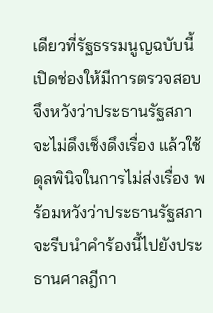เดียวที่รัฐธรรมนูญฉบับนี้เปิดช่องให้มีการตรวจสอบ จึงหวังว่าประธานรัฐสภาจะไม่ดึงเช็งดึงเรื่อง แล้วใช้ดุลพินิจในการไม่ส่งเรื่อง พร้อมหวังว่าประธานรัฐสภาจะรีบนำคำร้องนี้ไปยังประธานศาลฎีกา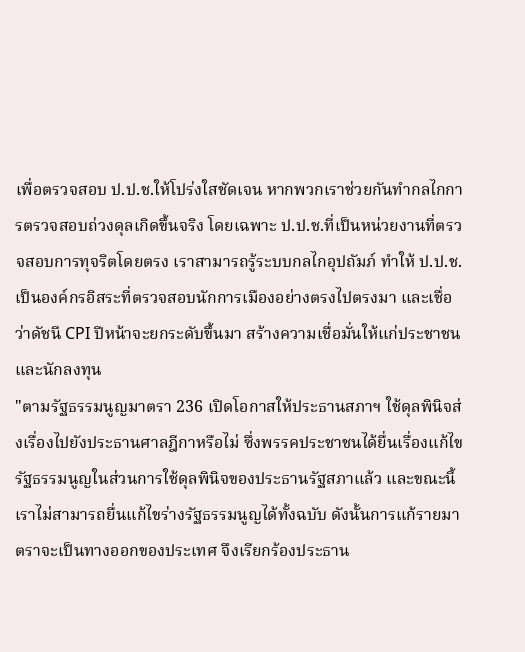เพื่อตรวจสอบ ป.ป.ช.ให้โปร่งใสชัดเจน หากพวกเราช่วยกันทำกลไกการตรวจสอบถ่วงดุลเกิดขึ้นจริง โดยเฉพาะ ป.ป.ช.ที่เป็นหน่วยงานที่ตรวจสอบการทุจริตโดยตรง เราสามารถรู้ระบบกลไกอุปถัมภ์ ทำให้ ป.ป.ช.เป็นองค์กรอิสระที่ตรวจสอบนักการเมืองอย่างตรงไปตรงมา และเชื่อว่าดัชนี CPI ปีหน้าจะยกระดับขึ้นมา สร้างความเชื่อมั่นให้แก่ประชาชนและนักลงทุน
"ตามรัฐธรรมนูญมาตรา 236 เปิดโอกาสให้ประธานสภาฯ ใช้ดุลพินิจส่งเรื่องไปยังประธานศาลฎีกาหรือไม่ ซึ่งพรรคประชาชนได้ยื่นเรื่องแก้ไขรัฐธรรมนูญในส่วนการใช้ดุลพินิจของประธานรัฐสภาแล้ว และขณะนี้เราไม่สามารถยื่นแก้ไขร่างรัฐธรรมนูญได้ทั้งฉบับ ดังนั้นการแก้รายมาตราจะเป็นทางออกของประเทศ จึงเรียกร้องประธาน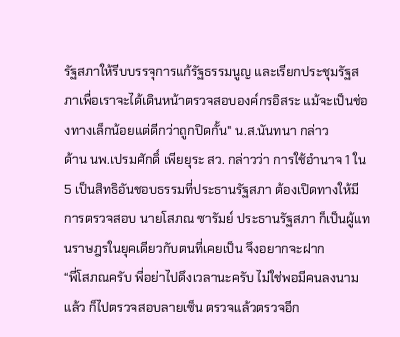รัฐสภาให้รีบบรรจุการแก้รัฐธรรมนูญ และเรียกประชุมรัฐสภาเพื่อเราจะได้เดินหน้าตรวจสอบองค์กรอิสระ แม้จะเป็นช่องทางเล็กน้อยแต่ดีกว่าถูกปิดกั้น" น.ส.นันทนา กล่าว
ด้าน นพ.เปรมศักดิ์ เพียยุระ สว. กล่าวว่า การใช้อำนาจ 1 ใน 5 เป็นสิทธิอันชอบธรรมที่ประธานรัฐสภา ต้องเปิดทางให้มีการตรวจสอบ นายโสภณ ซารัมย์ ประธานรัฐสภา ก็เป็นผู้แทนราษฎรในยุคเดียวกับตนที่เคยเป็น จึงอยากจะฝาก
“พี่โสภณครับ พี่อย่าไปดึงเวลานะครับ ไม่ใช่พอมีคนลงนามแล้ว ก็ไปตรวจสอบลายเซ็น ตรวจแล้วตรวจอีก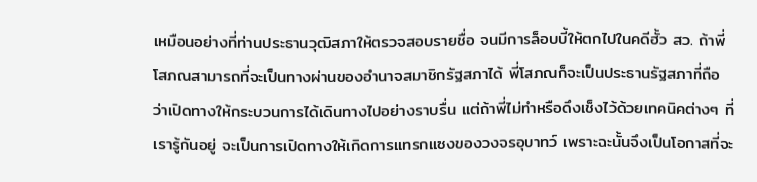เหมือนอย่างที่ท่านประธานวุฒิสภาให้ตรวจสอบรายชื่อ จนมีการล็อบบี้ให้ตกไปในคดีฮั้ว สว. ถ้าพี่โสภณสามารถที่จะเป็นทางผ่านของอำนาจสมาชิกรัฐสภาได้ พี่โสภณก็จะเป็นประธานรัฐสภาที่ถือว่าเปิดทางให้กระบวนการได้เดินทางไปอย่างราบรื่น แต่ถ้าพี่ไม่ทำหรือดึงเช็งไว้ด้วยเทคนิคต่างๆ ที่เรารู้กันอยู่ จะเป็นการเปิดทางให้เกิดการแทรกแซงของวงจรอุบาทว์ เพราะฉะนั้นจึงเป็นโอกาสที่จะ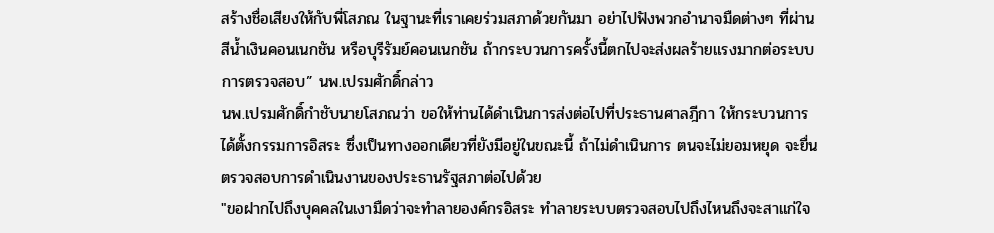สร้างชื่อเสียงให้กับพี่โสภณ ในฐานะที่เราเคยร่วมสภาด้วยกันมา อย่าไปฟังพวกอำนาจมืดต่างๆ ที่ผ่านสีน้ำเงินคอนเนกชัน หรือบุรีรัมย์คอนเนกชัน ถ้ากระบวนการครั้งนี้ตกไปจะส่งผลร้ายแรงมากต่อระบบการตรวจสอบ” นพ.เปรมศักดิ์กล่าว
นพ.เปรมศักดิ์กำชับนายโสภณว่า ขอให้ท่านได้ดำเนินการส่งต่อไปที่ประธานศาลฎีกา ให้กระบวนการได้ตั้งกรรมการอิสระ ซึ่งเป็นทางออกเดียวที่ยังมีอยู่ในขณะนี้ ถ้าไม่ดำเนินการ ตนจะไม่ยอมหยุด จะยื่นตรวจสอบการดำเนินงานของประธานรัฐสภาต่อไปด้วย
"ขอฝากไปถึงบุคคลในเงามืดว่าจะทำลายองค์กรอิสระ ทำลายระบบตรวจสอบไปถึงไหนถึงจะสาแก่ใจ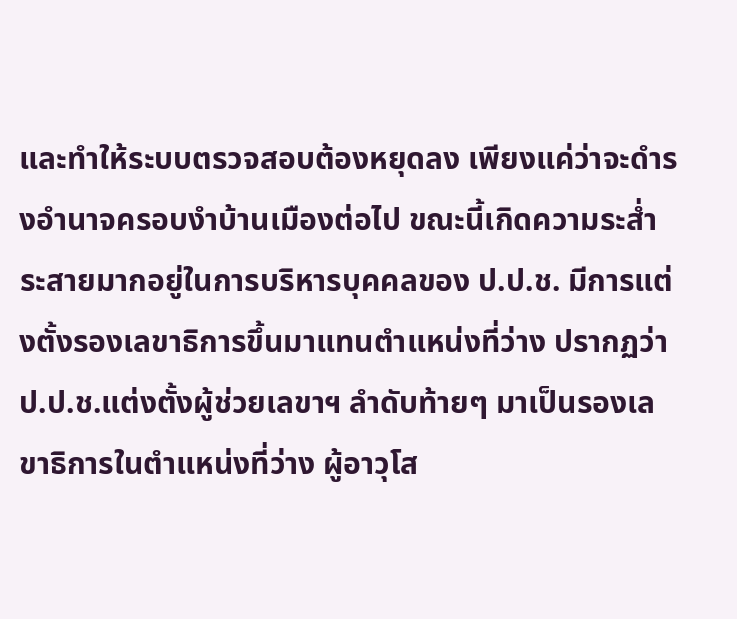และทำให้ระบบตรวจสอบต้องหยุดลง เพียงแค่ว่าจะดำรงอำนาจครอบงำบ้านเมืองต่อไป ขณะนี้เกิดความระส่ำระสายมากอยู่ในการบริหารบุคคลของ ป.ป.ช. มีการแต่งตั้งรองเลขาธิการขึ้นมาแทนตำแหน่งที่ว่าง ปรากฏว่า ป.ป.ช.แต่งตั้งผู้ช่วยเลขาฯ ลำดับท้ายๆ มาเป็นรองเลขาธิการในตำแหน่งที่ว่าง ผู้อาวุโส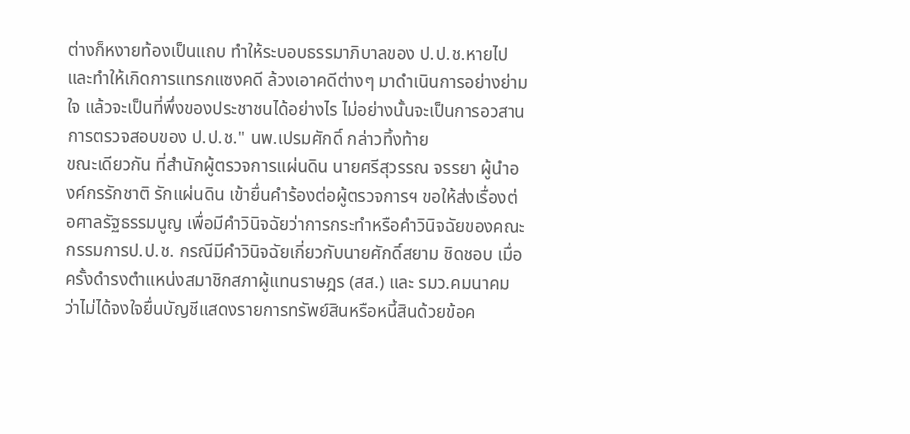ต่างก็หงายท้องเป็นแถบ ทำให้ระบอบธรรมาภิบาลของ ป.ป.ช.หายไป และทำให้เกิดการแทรกแซงคดี ล้วงเอาคดีต่างๆ มาดำเนินการอย่างย่ามใจ แล้วจะเป็นที่พึ่งของประชาชนได้อย่างไร ไม่อย่างนั้นจะเป็นการอวสานการตรวจสอบของ ป.ป.ช." นพ.เปรมศักดิ์ กล่าวทิ้งท้าย
ขณะเดียวกัน ที่สำนักผู้ตรวจการแผ่นดิน นายศรีสุวรรณ จรรยา ผู้นำองค์กรรักชาติ รักแผ่นดิน เข้ายื่นคำร้องต่อผู้ตรวจการฯ ขอให้ส่งเรื่องต่อศาลรัฐธรรมนูญ เพื่อมีคำวินิจฉัยว่าการกระทำหรือคำวินิจฉัยของคณะกรรมการป.ป.ช. กรณีมีคำวินิจฉัยเกี่ยวกับนายศักดิ์สยาม ชิดชอบ เมื่อครั้งดำรงตำแหน่งสมาชิกสภาผู้แทนราษฎร (สส.) และ รมว.คมนาคม ว่าไม่ได้จงใจยื่นบัญชีแสดงรายการทรัพย์สินหรือหนี้สินด้วยข้อค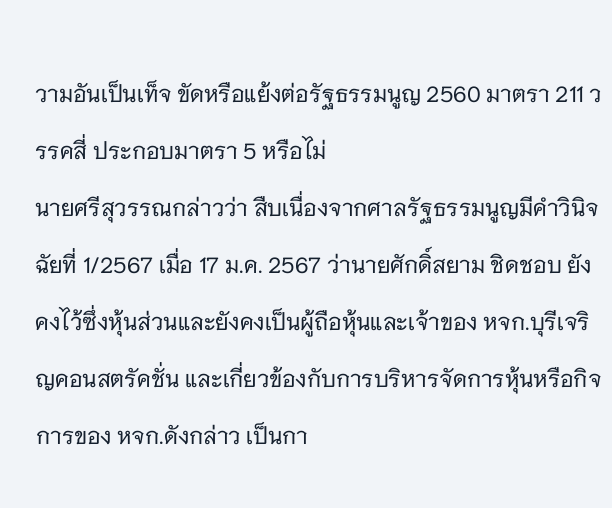วามอันเป็นเท็จ ขัดหรือแย้งต่อรัฐธรรมนูญ 2560 มาตรา 211 วรรคสี่ ประกอบมาตรา 5 หรือไม่
นายศรีสุวรรณกล่าวว่า สืบเนื่องจากศาลรัฐธรรมนูญมีคำวินิจฉัยที่ 1/2567 เมื่อ 17 ม.ค. 2567 ว่านายศักดิ์สยาม ชิดชอบ ยังคงไว้ซึ่งหุ้นส่วนและยังคงเป็นผู้ถือหุ้นและเจ้าของ หจก.บุรีเจริญคอนสตรัคชั่น และเกี่ยวข้องกับการบริหารจัดการหุ้นหรือกิจการของ หจก.ดังกล่าว เป็นกา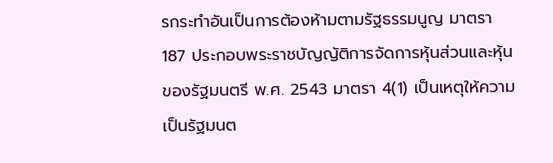รกระทำอันเป็นการต้องห้ามตามรัฐธรรมนูญ มาตรา 187 ประกอบพระราชบัญญัติการจัดการหุ้นส่วนและหุ้นของรัฐมนตรี พ.ศ. 2543 มาตรา 4(1) เป็นเหตุให้ความเป็นรัฐมนต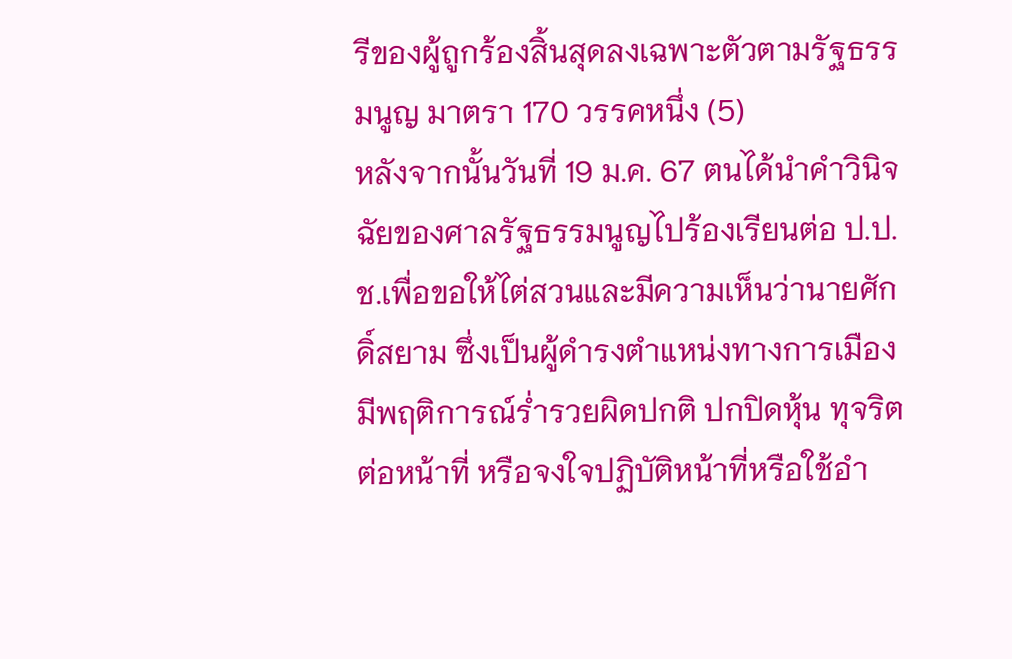รีของผู้ถูกร้องสิ้นสุดลงเฉพาะตัวตามรัฐธรรมนูญ มาตรา 170 วรรคหนึ่ง (5)
หลังจากนั้นวันที่ 19 ม.ค. 67 ตนได้นำคำวินิจฉัยของศาลรัฐธรรมนูญไปร้องเรียนต่อ ป.ป.ช.เพื่อขอให้ไต่สวนและมีความเห็นว่านายศักดิ์สยาม ซึ่งเป็นผู้ดำรงตำแหน่งทางการเมืองมีพฤติการณ์ร่ำรวยผิดปกติ ปกปิดหุ้น ทุจริตต่อหน้าที่ หรือจงใจปฏิบัติหน้าที่หรือใช้อำ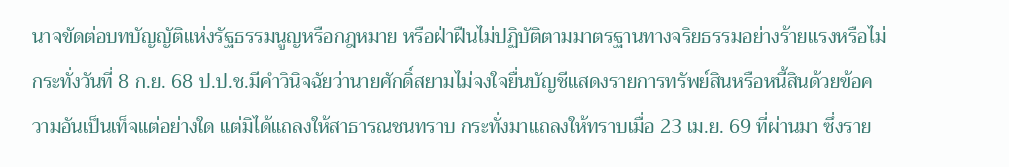นาจขัดต่อบทบัญญัติแห่งรัฐธรรมนูญหรือกฎหมาย หรือฝ่าฝืนไม่ปฏิบัติตามมาตรฐานทางจริยธรรมอย่างร้ายแรงหรือไม่ กระทั่งวันที่ 8 ก.ย. 68 ป.ป.ช.มีคำวินิจฉัยว่านายศักดิ์สยามไม่จงใจยื่นบัญชีแสดงรายการทรัพย์สินหรือหนี้สินด้วยข้อความอันเป็นเท็จแต่อย่างใด แต่มิได้แถลงให้สาธารณชนทราบ กระทั่งมาแถลงให้ทราบเมื่อ 23 เม.ย. 69 ที่ผ่านมา ซึ่งราย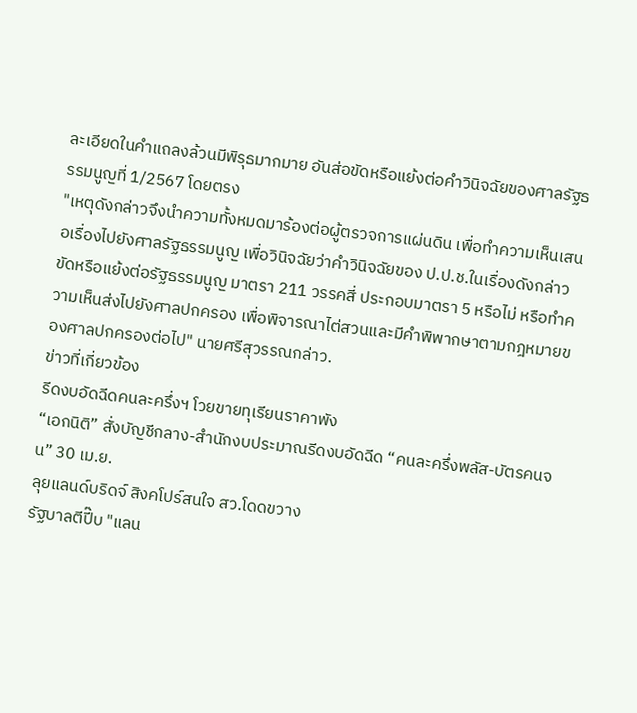ละเอียดในคำแถลงล้วนมีพิรุธมากมาย อันส่อขัดหรือแย้งต่อคำวินิจฉัยของศาลรัฐธรรมนูญที่ 1/2567 โดยตรง
"เหตุดังกล่าวจึงนำความทั้งหมดมาร้องต่อผู้ตรวจการแผ่นดิน เพื่อทำความเห็นเสนอเรื่องไปยังศาลรัฐธรรมนูญ เพื่อวินิจฉัยว่าคำวินิจฉัยของ ป.ป.ช.ในเรื่องดังกล่าวขัดหรือแย้งต่อรัฐธรรมนูญ มาตรา 211 วรรคสี่ ประกอบมาตรา 5 หรือไม่ หรือทำความเห็นส่งไปยังศาลปกครอง เพื่อพิจารณาไต่สวนและมีคำพิพากษาตามกฎหมายของศาลปกครองต่อไป" นายศรีสุวรรณกล่าว.
ข่าวที่เกี่ยวข้อง
รีดงบอัดฉีดคนละครึ่งฯ โวยขายทุเรียนราคาพัง
“เอกนิติ” สั่งบัญชีกลาง-สำนักงบประมาณรีดงบอัดฉีด “คนละครึ่งพลัส-บัตรคนจน” 30 เม.ย.
ลุยแลนด์บริดจ์ สิงคโปร์สนใจ สว.โดดขวาง
รัฐบาลตีปี๊บ "แลน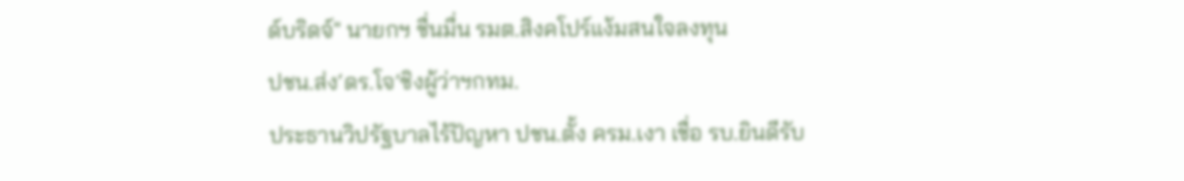ด์บริดจ์" นายกฯ ชื่นมื่น รมต.สิงคโปร์แง้มสนใจลงทุน
ปชน.ส่ง‘ดร.โจ’ชิงผู้ว่าฯกทม.
ประธานวิปรัฐบาลไร้ปัญหา ปชน.ตั้ง ครม.เงา เชื่อ รบ.ยินดีรับ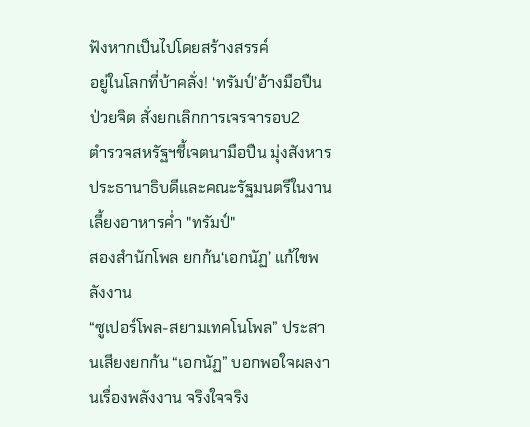ฟังหากเป็นไปโดยสร้างสรรค์
อยู่ในโลกที่บ้าคลั่ง! ‘ทรัมป์’อ้างมือปืนป่วยจิต สั่งยกเลิกการเจรจารอบ2
ตำรวจสหรัฐฯชี้เจตนามือปืน มุ่งสังหารประธานาธิบดีและคณะรัฐมนตรีในงานเลี้ยงอาหารค่ำ "ทรัมป์"
สองสำนักโพล ยกก้น‘เอกนัฏ’ แก้ไขพลังงาน
“ซูเปอร์โพล-สยามเทคโนโพล” ประสานเสียงยกก้น “เอกนัฏ” บอกพอใจผลงานเรื่องพลังงาน จริงใจจริง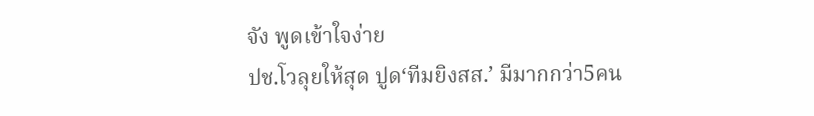จัง พูดเข้าใจง่าย
ปช.โวลุยให้สุด ปูด‘ทีมยิงสส.’ มีมากกว่า5คน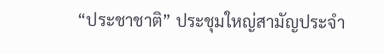“ประชาชาติ” ประชุมใหญ่สามัญประจำ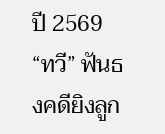ปี 2569 “ทวี” ฟันธงคดียิงลูก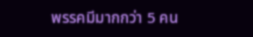พรรคมีมากกว่า 5 คน